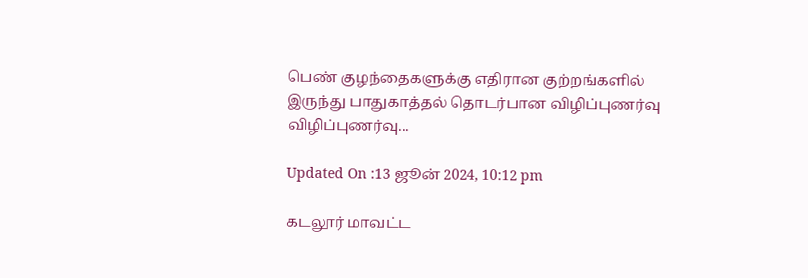பெண் குழந்தைகளுக்கு எதிரான குற்றங்களில் இருந்து பாதுகாத்தல் தொடர்பான விழிப்புணர்வு
விழிப்புணர்வு...

Updated On :13 ஜூன் 2024, 10:12 pm

கடலூர் மாவட்ட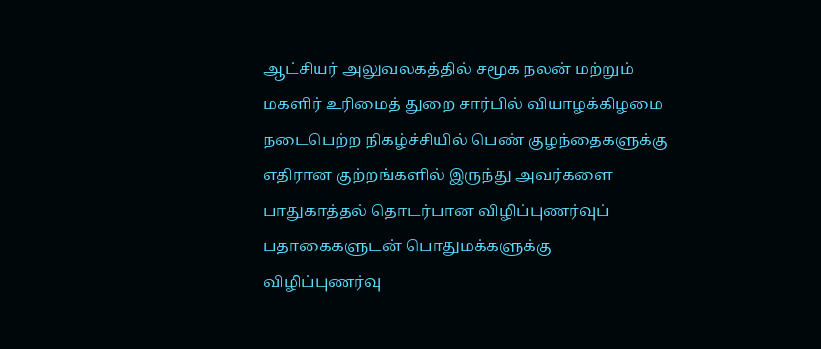ஆட்சியர் அலுவலகத்தில் சமூக நலன் மற்றும் மகளிர் உரிமைத் துறை சார்பில் வியாழக்கிழமை நடைபெற்ற நிகழ்ச்சியில் பெண் குழந்தைகளுக்கு எதிரான குற்றங்களில் இருந்து அவர்களை பாதுகாத்தல் தொடர்பான விழிப்புணர்வுப் பதாகைகளுடன் பொதுமக்களுக்கு விழிப்புணர்வு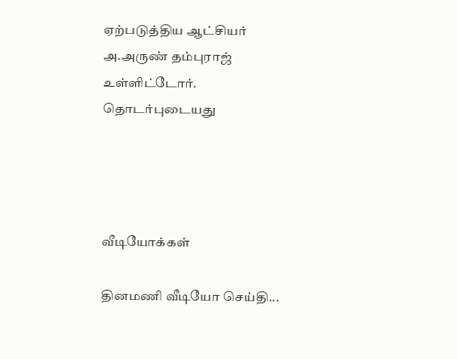ஏற்படுத்திய ஆட்சியர் அ.அருண் தம்புராஜ் உள்ளிட்டோர்.
தொடர்புடையது




வீடியோக்கள்

தினமணி வீடியோ செய்தி...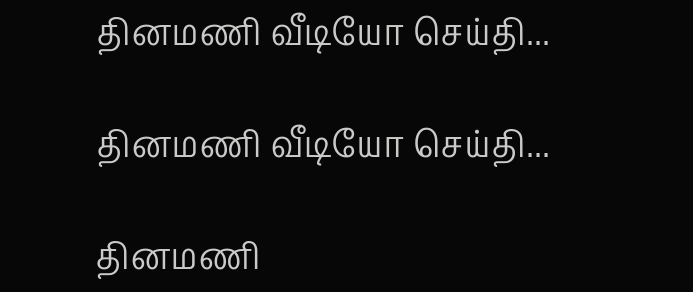தினமணி வீடியோ செய்தி...

தினமணி வீடியோ செய்தி...

தினமணி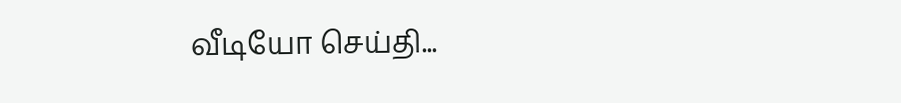வீடியோ செய்தி...